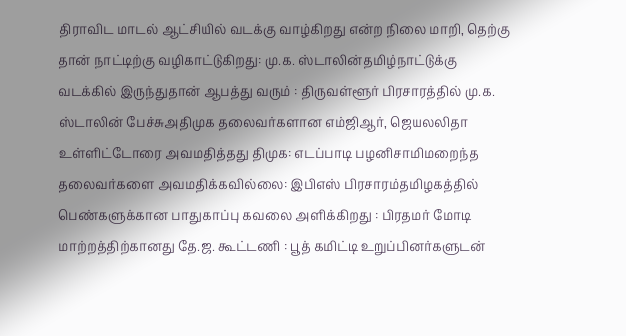திராவிட மாடல் ஆட்சியில் வடக்கு வாழ்கிறது என்ற நிலை மாறி, தெற்கு தான் நாட்டிற்கு வழிகாட்டுகிறது: மு.க. ஸ்டாலின்தமிழ்நாட்டுக்கு வடக்கில் இருந்துதான் ஆபத்து வரும் : திருவள்ளூர் பிரசாரத்தில் மு.க. ஸ்டாலின் பேச்சுஅதிமுக தலைவர்களான எம்ஜிஆர், ஜெயலலிதா உள்ளிட்டோரை அவமதித்தது திமுக: எடப்பாடி பழனிசாமிமறைந்த தலைவர்களை அவமதிக்கவில்லை: இபிஎஸ் பிரசாரம்தமிழகத்தில் பெண்களுக்கான பாதுகாப்பு கவலை அளிக்கிறது : பிரதமர் மோடி மாற்றத்திற்கானது தே.ஜ. கூட்டணி : பூத் கமிட்டி உறுப்பினர்களுடன்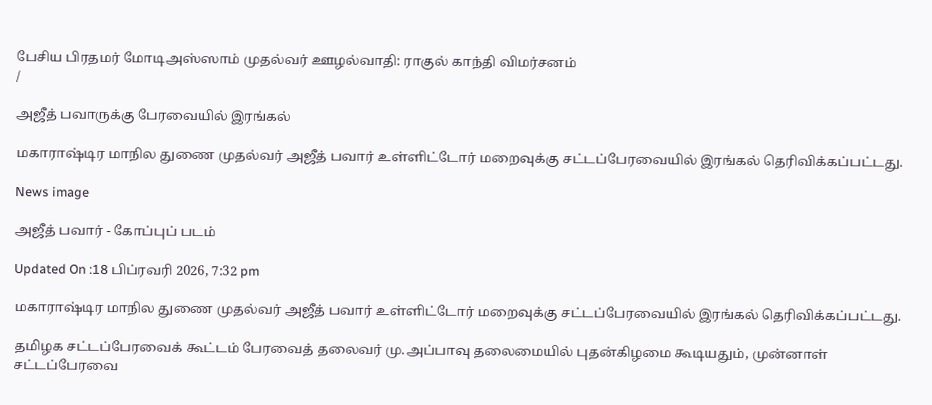பேசிய பிரதமர் மோடிஅஸ்ஸாம் முதல்வர் ஊழல்வாதி: ராகுல் காந்தி விமர்சனம்
/

அஜீத் பவாருக்கு பேரவையில் இரங்கல்

மகாராஷ்டிர மாநில துணை முதல்வர் அஜீத் பவார் உள்ளிட்டோர் மறைவுக்கு சட்டப்பேரவையில் இரங்கல் தெரிவிக்கப்பட்டது.

News image

அஜீத் பவார் - கோப்புப் படம்

Updated On :18 பிப்ரவரி 2026, 7:32 pm

மகாராஷ்டிர மாநில துணை முதல்வர் அஜீத் பவார் உள்ளிட்டோர் மறைவுக்கு சட்டப்பேரவையில் இரங்கல் தெரிவிக்கப்பட்டது.

தமிழக சட்டப்பேரவைக் கூட்டம் பேரவைத் தலைவர் மு.அப்பாவு தலைமையில் புதன்கிழமை கூடியதும், முன்னாள் சட்டப்பேரவை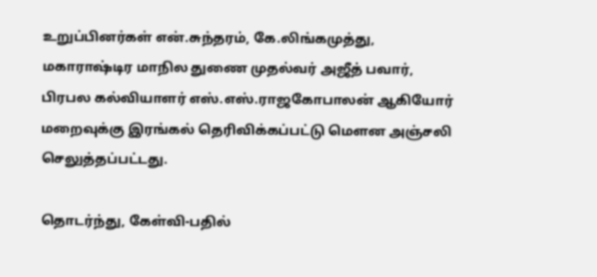உறுப்பினர்கள் என்.சுந்தரம், கே.லிங்கமுத்து, மகாராஷ்டிர மாநில துணை முதல்வர் அஜீத் பவார், பிரபல கல்வியாளர் எஸ்.எஸ்.ராஜகோபாலன் ஆகியோர் மறைவுக்கு இரங்கல் தெரிவிக்கப்பட்டு மௌன அஞ்சலி செலுத்தப்பட்டது.

தொடர்ந்து, கேள்வி-பதில்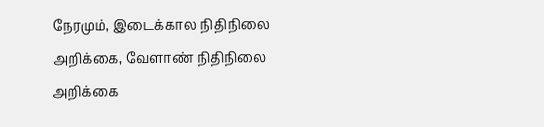நேரமும், இடைக்கால நிதிநிலை அறிக்கை, வேளாண் நிதிநிலை அறிக்கை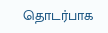தொடர்பாக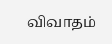விவாதம்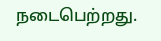நடைபெற்றது.